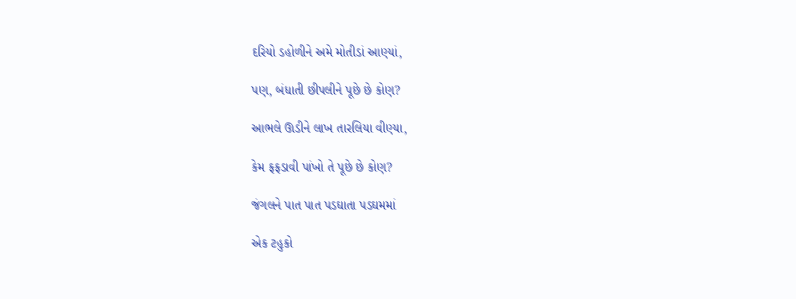દરિયો ડહોળીને અમે મોતીડાં આણ્યાં,

પણ, બંધાતી છીપલીને પૂછે છે કોણ?

આભલે ઊડીને લાખ તારલિયા વીણ્યા,

કેમ ફફડાવી પાંખો તે પૂછે છે કોણ?

જંગલને પાત પાત પડઘાતા પડઘમમાં

એક ટહુકો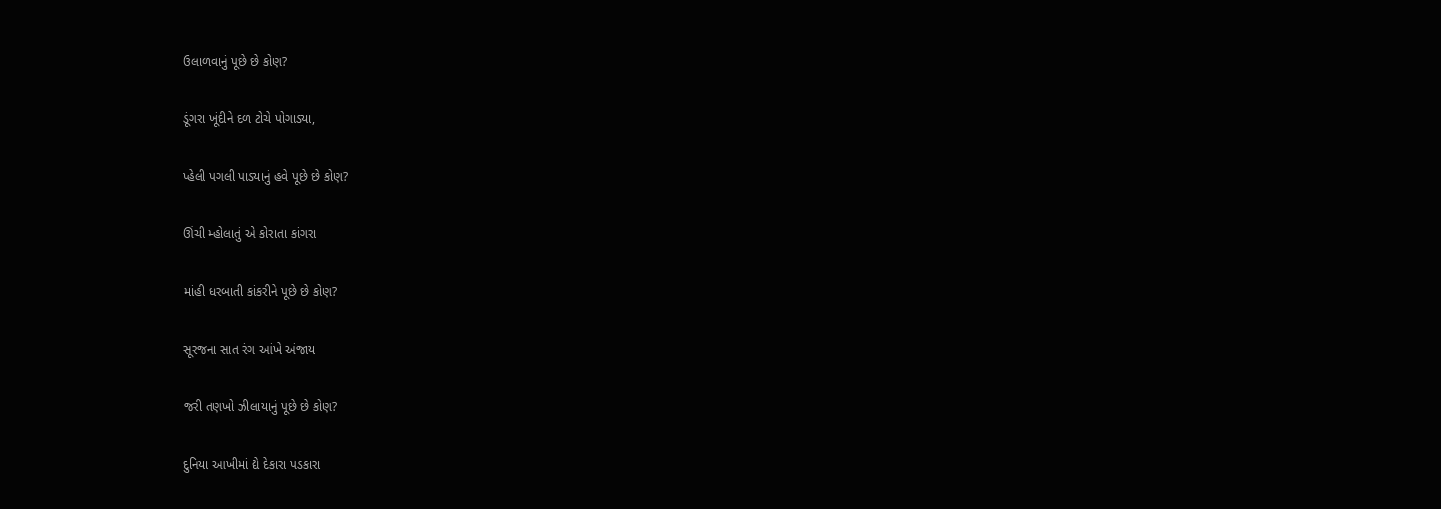ઉલાળવાનું પૂછે છે કોણ?

ડૂંગરા ખૂંદીને દળ ટોચે પોગાડ્યા,

પ્હેલી પગલી પાડ્યાનું હવે પૂછે છે કોણ?

ઊંચી મ્હોલાતું એ કોરાતા કાંગરા

માંહી ધરબાતી કાંકરીને પૂછે છે કોણ?

સૂરજના સાત રંગ આંખે અંજાય

જરી તણખો ઝીલાયાનું પૂછે છે કોણ?

દુનિયા આખીમાં દ્યે દેકારા પડકારા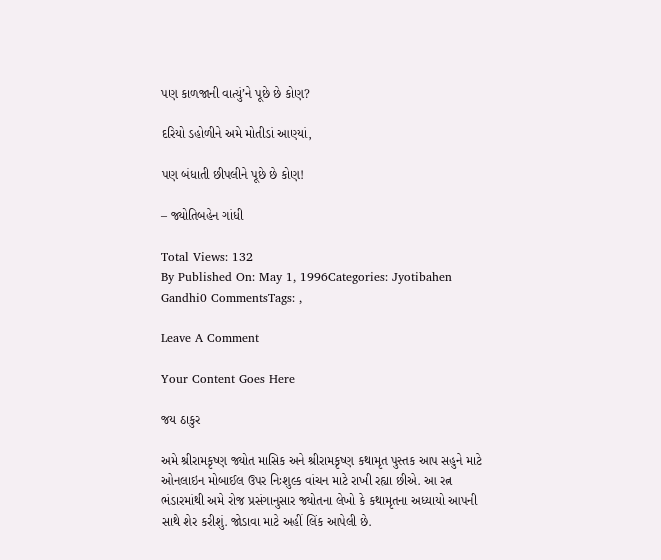પણ કાળજાની વાત્યું’ને પૂછે છે કોણ?

દરિયો ડહોળીને અમે મોતીડાં આણ્યાં,

પણ બંધાતી છીપલીને પૂછે છે કોણ!

– જ્યોતિબહેન ગાંધી

Total Views: 132
By Published On: May 1, 1996Categories: Jyotibahen Gandhi0 CommentsTags: ,

Leave A Comment

Your Content Goes Here

જય ઠાકુર

અમે શ્રીરામકૃષ્ણ જ્યોત માસિક અને શ્રીરામકૃષ્ણ કથામૃત પુસ્તક આપ સહુને માટે ઓનલાઇન મોબાઈલ ઉપર નિઃશુલ્ક વાંચન માટે રાખી રહ્યા છીએ. આ રત્ન ભંડારમાંથી અમે રોજ પ્રસંગાનુસાર જ્યોતના લેખો કે કથામૃતના અધ્યાયો આપની સાથે શેર કરીશું. જોડાવા માટે અહીં લિંક આપેલી છે.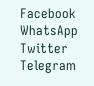Facebook
WhatsApp
Twitter
Telegram